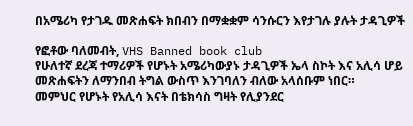በአሜሪካ የታገዱ መጽሐፍት ክበብን በማቋቋም ሳንሱርን እየታገሉ ያሉት ታዳጊዎች

የፎቶው ባለመብት, VHS Banned book club
የሁለተኛ ደረጃ ተማሪዎች የሆኑት አሜሪካውያኑ ታዳጊዎች ኤላ ስኮት እና አሊሳ ሆይ መጽሐፍትን ለማንበብ ትግል ውስጥ እንገባለን ብለው አላሰቡም ነበር።
መምህር የሆኑት የአሊሳ እናት በቴክሳስ ግዛት የሊያንደር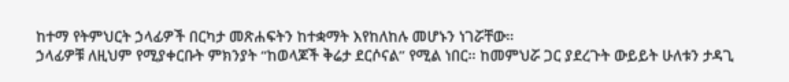ከተማ የትምህርት ኃላፊዎች በርካታ መጽሐፍትን ከተቋማት እየከለከሉ መሆኑን ነገሯቸው።
ኃላፊዎቹ ለዚህም የሚያቀርቡት ምክንያት “ከወላጆች ቅሬታ ደርሶናል” የሚል ነበር። ከመምህሯ ጋር ያደረጉት ውይይት ሁለቱን ታዳጊ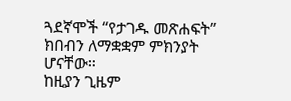ጓደኛሞች “የታገዱ መጽሐፍት” ክበብን ለማቋቋም ምክንያት ሆናቸው።
ከዚያን ጊዜም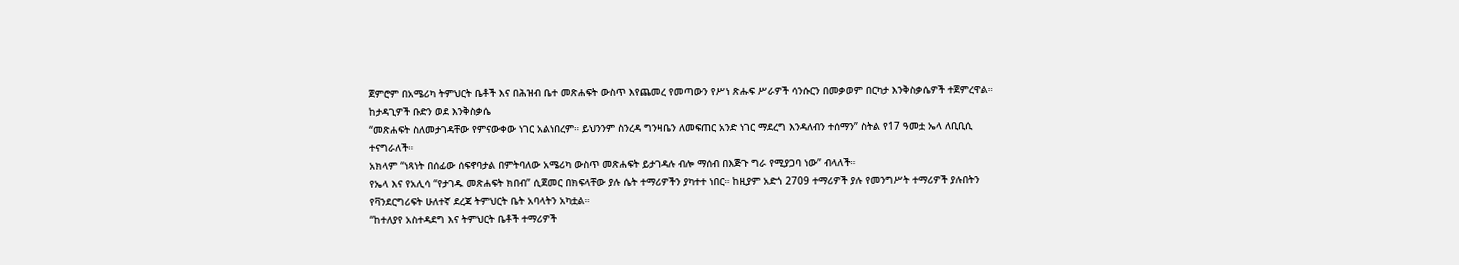ጀምሮም በአሜሪካ ትምህርት ቤቶች እና በሕዝብ ቤተ መጽሐፍት ውስጥ እየጨመረ የመጣውን የሥነ ጽሑፍ ሥራዎች ሳንሱርን በመቃወም በርካታ እንቅስቃሴዎች ተጀምረዋል።
ከታዳጊዎች ቡድን ወደ እንቅስቃሴ
“መጽሐፍት ስለመታገዳቸው የምናውቀው ነገር አልነበረም። ይህንንም ስንረዳ ግንዛቤን ለመፍጠር አንድ ነገር ማደረግ እንዳለብን ተሰማን” ስትል የ17 ዓመቷ ኤላ ለቢቢሲ ተናግራለች።
አክላም “ነጻነት በሰፊው ሰፍኖባታል በምትባለው አሜሪካ ውስጥ መጽሐፍት ይታገዳሉ ብሎ ማሰብ በእጅጉ ግራ የሚያጋባ ነው” ብላለች።
የኤላ እና የአሊሳ “የታገዱ መጽሐፍት ክበብ” ሲጀመር በክፍላቸው ያሉ ሴት ተማሪዎችን ያካተተ ነበር። ከዚያም አድጎ 2709 ተማሪዎች ያሉ የመንግሥት ተማሪዎች ያሉበትን የቫንደርግሪፍት ሁለተኛ ደረጃ ትምህርት ቤት አባላትን አካቷል።
“ከተለያየ አስተዳደግ እና ትምህርት ቤቶች ተማሪዎች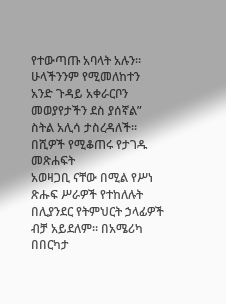የተውጣጡ አባላት አሉን። ሁላችንንም የሚመለከተን አንድ ጉዳይ አቀራርቦን መወያየታችን ደስ ያሰኛል” ስትል አሊሳ ታስረዳለች።
በሺዎች የሚቆጠሩ የታገዱ መጽሐፍት
አወዛጋቢ ናቸው በሚል የሥነ ጽሑፍ ሥራዎች የተከለሉት በሊያንደር የትምህርት ኃላፊዎች ብቻ አይደለም። በአሜሪካ በበርካታ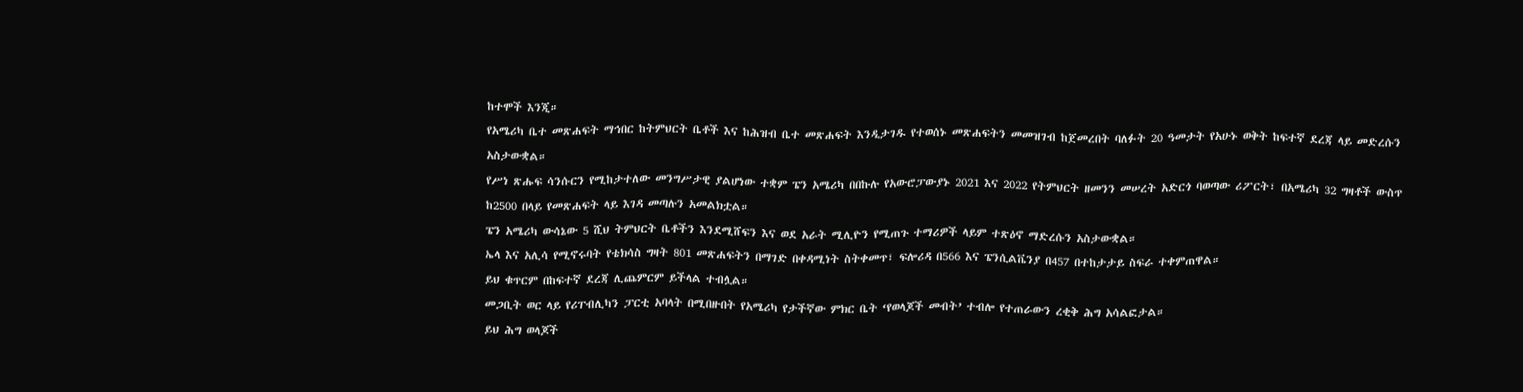ከተሞች እንጂ።
የአሜሪካ ቤተ መጽሐፍት ማኅበር ከትምህርት ቤቶች እና ከሕዝብ ቤተ መጽሐፍት እንዲታገዱ የተወሰኑ መጽሐፍትን መመዝገብ ከጀመረበት ባለፉት 20 ዓመታት የአሁኑ ወቅት ከፍተኛ ደረጃ ላይ መድረሱን አስታውቋል።
የሥነ ጽሑፍ ሳንሱርን የሚከታተለው መንግሥታዊ ያልሆነው ተቋም ፔን አሜሪካ በበኩሉ የአውሮፓውያኑ 2021 እና 2022 የትምህርት ዘመንን መሠረት አድርጎ ባወጣው ሪፖርት፣ በአሜሪካ 32 ግዛቶች ውስጥ ከ2500 በላይ የመጽሐፍት ላይ እገዳ መጣሉን አመልክቷል።
ፔን አሜሪካ ውሳኔው 5 ሺህ ትምህርት ቤቶችን እንደሚሸፍን እና ወደ አራት ሚሊዮን የሚጠጉ ተማሪዎች ላይም ተጽዕኖ ማድረሱን አስታውቋል።
ኤላ እና አሊሳ የሚኖሩባት የቴክሳስ ግዛት 801 መጽሐፍትን በማገድ በቀዳሚነት ስትቀመጥ፣ ፍሎሪዳ በ566 እና ፔንሲልቬንያ በ457 በተከታታይ ስፍራ ተቀምጠዋል።
ይህ ቁጥርም በከፍተኛ ደረጃ ሊጨምርም ይችላል ተብሏል።
መጋቢት ወር ላይ የሪፐብሊካን ፓርቲ አባላት በሚበዙበት የአሜሪካ የታችኛው ምክር ቤት ‘የወላጆች መብት’ ተብሎ የተጠራውን ረቂቅ ሕግ አሳልፎታል።
ይህ ሕግ ወላጆች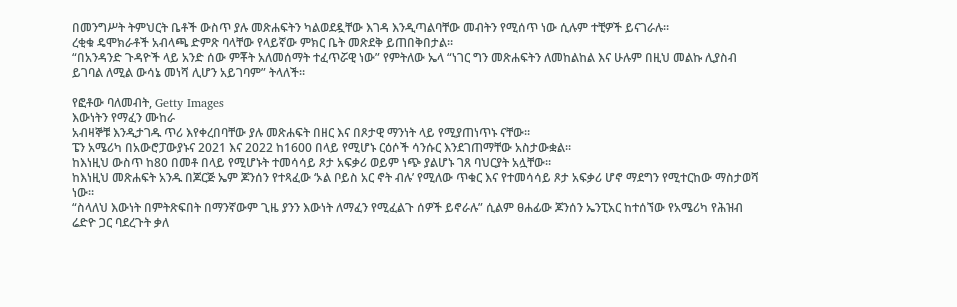በመንግሥት ትምህርት ቤቶች ውስጥ ያሉ መጽሐፍትን ካልወደዷቸው እገዳ እንዲጣልባቸው መብትን የሚሰጥ ነው ሲሉም ተቺዎች ይናገራሉ።
ረቂቁ ዴሞክራቶች አብላጫ ድምጽ ባላቸው የላይኛው ምክር ቤት መጽደቅ ይጠበቅበታል።
“በአንዳንድ ጉዳዮች ላይ አንድ ሰው ምቾት አለመሰማት ተፈጥሯዊ ነው” የምትለው ኤላ “ነገር ግን መጽሐፍትን ለመከልከል እና ሁሉም በዚህ መልኩ ሊያስብ ይገባል ለሚል ውሳኔ መነሻ ሊሆን አይገባም” ትላለች።

የፎቶው ባለመብት, Getty Images
እውነትን የማፈን ሙከራ
አብዛኞቹ እንዲታገዱ ጥሪ እየቀረበባቸው ያሉ መጽሐፍት በዘር እና በጾታዊ ማንነት ላይ የሚያጠነጥኑ ናቸው።
ፔን አሜሪካ በአውሮፓውያኑና 2021 እና 2022 ከ1600 በላይ የሚሆኑ ርዕሶች ሳንሱር እንደገጠማቸው አስታውቋል።
ከእነዚህ ውስጥ ከ80 በመቶ በላይ የሚሆኑት ተመሳሳይ ጾታ አፍቃሪ ወይም ነጭ ያልሆኑ ገጸ ባህርያት አሏቸው።
ከእነዚህ መጽሐፍት አንዱ በጆርጅ ኤም ጆንሰን የተጻፈው ‘ኦል ቦይስ አር ኖት ብሉ’ የሚለው ጥቁር እና የተመሳሳይ ጾታ አፍቃሪ ሆኖ ማደግን የሚተርከው ማስታወሻ ነው።
“ስላለህ እውነት በምትጽፍበት በማንኛውም ጊዜ ያንን እውነት ለማፈን የሚፈልጉ ሰዎች ይኖራሉ” ሲልም ፀሐፊው ጆንሰን ኤንፒአር ከተሰኘው የአሜሪካ የሕዝብ ሬድዮ ጋር ባደረጉት ቃለ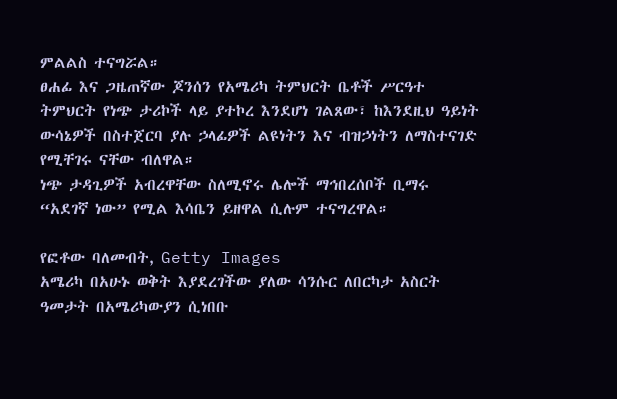ምልልስ ተናግሯል።
ፀሐፊ እና ጋዜጠኛው ጆንሰን የአሜሪካ ትምህርት ቤቶች ሥርዓተ ትምህርት የነጭ ታሪኮች ላይ ያተኮረ እንደሆነ ገልጸው፣ ከእንደዚህ ዓይነት ውሳኔዎች በስተጀርባ ያሉ ኃላፊዎች ልዩነትን እና ብዝኃነትን ለማስተናገድ የሚቸገሩ ናቸው ብለዋል።
ነጭ ታዳጊዎች አብረዋቸው ስለሚኖሩ ሌሎች ማኅበረሰቦች ቢማሩ “አደገኛ ነው” የሚል እሳቤን ይዘዋል ሲሉም ተናግረዋል።

የፎቶው ባለመብት, Getty Images
አሜሪካ በአሁኑ ወቅት እያደረገችው ያለው ሳንሱር ለበርካታ አስርት ዓመታት በአሜሪካውያን ሲነበቡ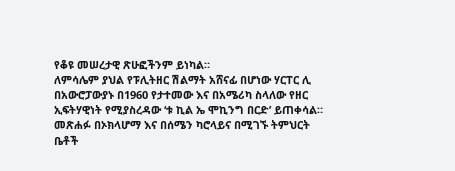የቆዩ መሠረታዊ ጽሁፎችንም ይነካል።
ለምሳሌም ያህል የፑሊትዘር ሽልማት አሸናፊ በሆነው ሃርፐር ሊ በአውሮፓውያኑ በ1960 የታተመው እና በአሜሪካ ስላለው የዘር ኢፍትሃዊነት የሚያስረዳው ‘ቱ ኪል ኤ ሞኪንግ በርድ’ ይጠቀሳል።
መጽሐፉ በኦክላሆማ እና በሰሜን ካሮላይና በሚገኙ ትምህርት ቤቶች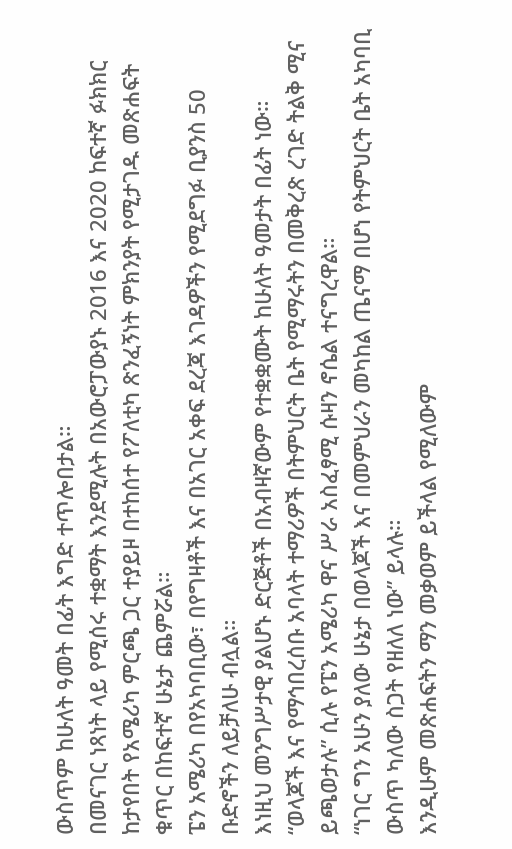ውስጥም ከሁለት ዓመት በፊት እግድ ተጥሎበታል።
በመናገር ነጻነት ላይ የሚሰሩ ተቋማት እንደሚሉት በአውሮፓውያኑ 2016 እና 2020 ከፍተኛ ፉክክር ከታየበት የአሜሪካ ምርጫ ጋር ተያይዞ በተከሰተ የፖለቲካ ጽንፈኝነት ምክንያት የሚታገዱ መጽሐፍት ቁጥር በከፍተኛ ሁኔታ ጨምሯል።
ፔን አሜሪካ በየአካባቢው፣ በየግዛቶች እና በአገር አቀፍ ደረጃ እገዳዎችን የሚደግፉ ቢያንስ 50 ቡድኖችን ለይቻለሁ ብሏል።
እነዚህ መንግሥታዊ ያልሆኑ ድርጅቶች በአብዛኛውም የተቋቋሙት ከሁለት ዓመታት በፊት ነው።
“ወላጆች እና የማኅበረሰቡ አባላት ተማሪዎች በትምህርት ቤት የሚማሩትን በመቅረጽ ረገድ ትልቅ ሚና ይጫወታሉ” ሲሉ የፔን አሜሪካ ዋና ሥራ አስፈፃሚ ሱዛን ኖሴል ተናግረዋል።
“ነገር ግን አሁን ያለው ሁኔታ በወላጆች እና በመምህራን መካከል ጤናማ በሆነ የትምህርት ቤት አካባቢ ውስጥ ካለው ስጋት የዘለለ ነው” ይላሉ።
እንዲሁም መጽሐፍትን ማን መቃወም ይችላል የሚለውም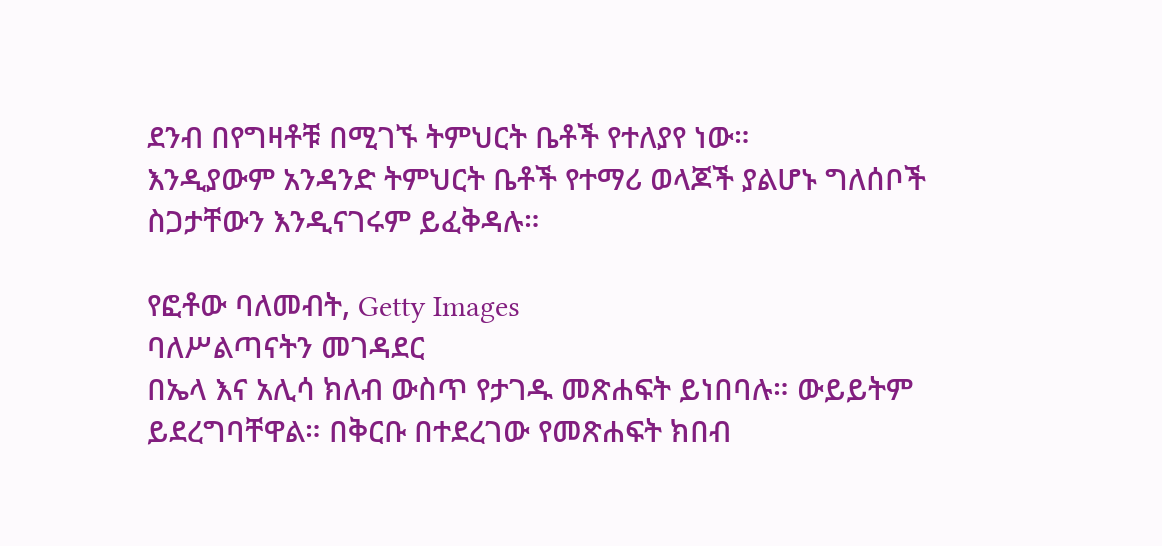ደንብ በየግዛቶቹ በሚገኙ ትምህርት ቤቶች የተለያየ ነው።
እንዲያውም አንዳንድ ትምህርት ቤቶች የተማሪ ወላጆች ያልሆኑ ግለሰቦች ስጋታቸውን እንዲናገሩም ይፈቅዳሉ።

የፎቶው ባለመብት, Getty Images
ባለሥልጣናትን መገዳደር
በኤላ እና አሊሳ ክለብ ውስጥ የታገዱ መጽሐፍት ይነበባሉ። ውይይትም ይደረግባቸዋል። በቅርቡ በተደረገው የመጽሐፍት ክበብ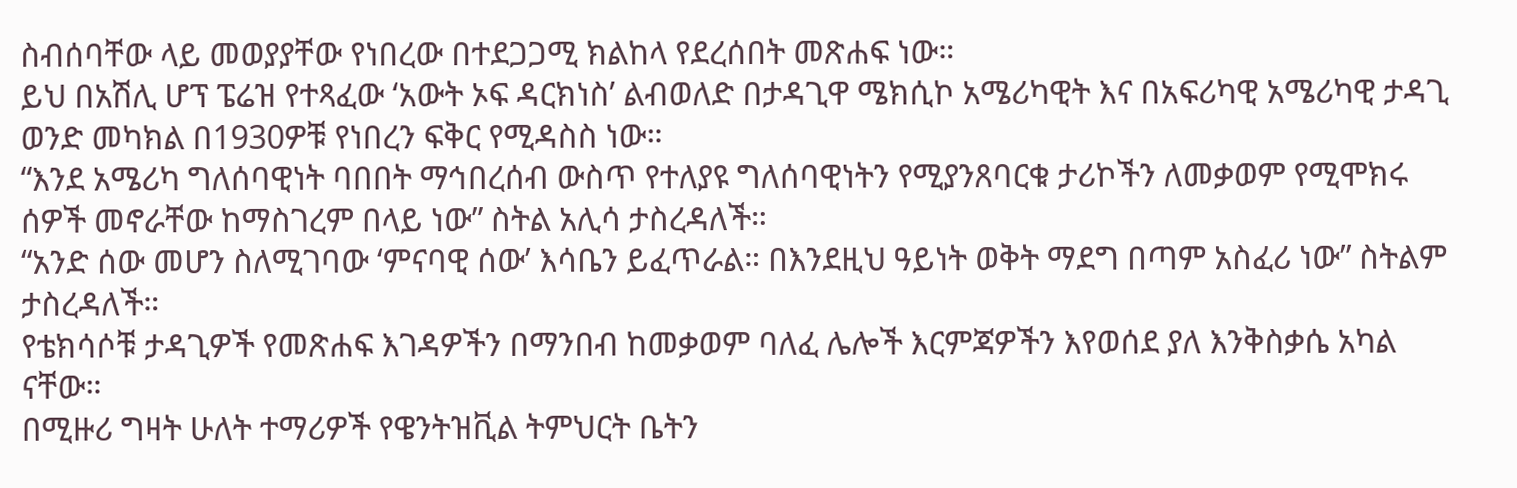ስብሰባቸው ላይ መወያያቸው የነበረው በተደጋጋሚ ክልከላ የደረሰበት መጽሐፍ ነው።
ይህ በአሽሊ ሆፕ ፔሬዝ የተጻፈው ‘አውት ኦፍ ዳርክነስ’ ልብወለድ በታዳጊዋ ሜክሲኮ አሜሪካዊት እና በአፍሪካዊ አሜሪካዊ ታዳጊ ወንድ መካክል በ1930ዎቹ የነበረን ፍቅር የሚዳስስ ነው።
“እንደ አሜሪካ ግለሰባዊነት ባበበት ማኅበረሰብ ውስጥ የተለያዩ ግለሰባዊነትን የሚያንጸባርቁ ታሪኮችን ለመቃወም የሚሞክሩ ሰዎች መኖራቸው ከማስገረም በላይ ነው” ስትል አሊሳ ታስረዳለች።
“አንድ ሰው መሆን ስለሚገባው ‘ምናባዊ ሰው’ እሳቤን ይፈጥራል። በእንደዚህ ዓይነት ወቅት ማደግ በጣም አስፈሪ ነው” ስትልም ታስረዳለች።
የቴክሳሶቹ ታዳጊዎች የመጽሐፍ እገዳዎችን በማንበብ ከመቃወም ባለፈ ሌሎች እርምጃዎችን እየወሰደ ያለ እንቅስቃሴ አካል ናቸው።
በሚዙሪ ግዛት ሁለት ተማሪዎች የዌንትዝቪል ትምህርት ቤትን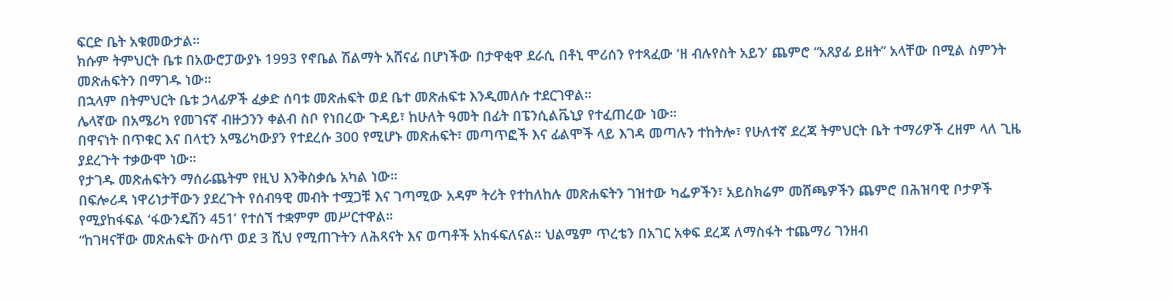ፍርድ ቤት አቁመውታል።
ክሱም ትምህርት ቤቱ በአውሮፓውያኑ 1993 የኖቤል ሽልማት አሸናፊ በሆነችው በታዋቂዋ ደራሲ በቶኒ ሞሪሰን የተጻፈው ‘ዘ ብሉየስት አይን’ ጨምሮ “አጸያፊ ይዘት” አላቸው በሚል ስምንት መጽሐፍትን በማገዱ ነው።
በኋላም በትምህርት ቤቱ ኃላፊዎች ፈቃድ ሰባቱ መጽሐፍት ወደ ቤተ መጽሐፍቱ እንዲመለሱ ተደርገዋል።
ሌላኛው በአሜሪካ የመገናኛ ብዙኃንን ቀልብ ስቦ የነበረው ጉዳይ፣ ከሁለት ዓመት በፊት በፔንሲልቬኒያ የተፈጠረው ነው።
በዋናነት በጥቁር እና በላቲን አሜሪካውያን የተደረሱ 300 የሚሆኑ መጽሐፍት፣ መጣጥፎች እና ፊልሞች ላይ እገዳ መጣሉን ተከትሎ፣ የሁለተኛ ደረጃ ትምህርት ቤት ተማሪዎች ረዘም ላለ ጊዜ ያደረጉት ተቃውሞ ነው።
የታገዱ መጽሐፍትን ማሰራጨትም የዚህ እንቅስቃሴ አካል ነው።
በፍሎሪዳ ነዋሪነታቸውን ያደረጉት የሰብዓዊ መብት ተሟጋቹ እና ገጣሚው አዳም ትሪት የተከለከሉ መጽሐፍትን ገዝተው ካፌዎችን፣ አይስክሬም መሸጫዎችን ጨምሮ በሕዝባዊ ቦታዎች የሚያከፋፍል ‘ፋውንዴሽን 451’ የተሰኘ ተቋምም መሥርተዋል።
“ከገዛናቸው መጽሐፍት ውስጥ ወደ 3 ሺህ የሚጠጉትን ለሕጻናት እና ወጣቶች አከፋፍለናል። ህልሜም ጥረቴን በአገር አቀፍ ደረጃ ለማስፋት ተጨማሪ ገንዘብ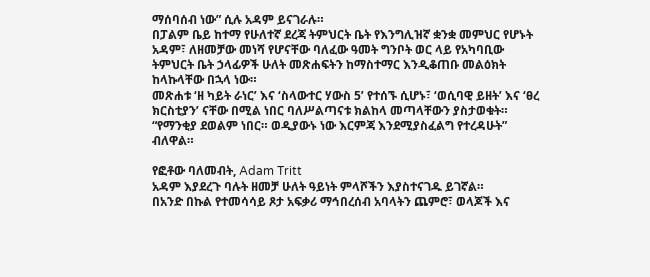ማሰባሰብ ነው” ሲሉ አዳም ይናገራሉ።
በፓልም ቤይ ከተማ የሁለተኛ ደረጃ ትምህርት ቤት የእንግሊዝኛ ቋንቋ መምህር የሆኑት አዳም፣ ለዘመቻው መነሻ የሆናቸው ባለፈው ዓመት ግንቦት ወር ላይ የአካባቢው ትምህርት ቤት ኃላፊዎች ሁለት መጽሐፍትን ከማስተማር እንዲቆጠቡ መልዕክት ከላኩላቸው በኋላ ነው።
መጽሐቱ ‘ዘ ካይት ራነር’ እና ‘ስላውተር ሃውስ 5’ የተሰኙ ሲሆኑ፣ ‘ወሲባዊ ይዘት’ እና ‘ፀረ ክርስቲያን’ ናቸው በሚል ነበር ባለሥልጣናቱ ክልከላ መጣላቸውን ያስታወቁት።
“የማንቂያ ደወልም ነበር። ወዲያውኑ ነው እርምጃ እንደሚያስፈልግ የተረዳሁት” ብለዋል።

የፎቶው ባለመብት, Adam Tritt
አዳም እያደረጉ ባሉት ዘመቻ ሁለት ዓይነት ምላሾችን እያስተናገዱ ይገኛል።
በአንድ በኩል የተመሳሳይ ጾታ አፍቃሪ ማኅበረሰብ አባላትን ጨምሮ፣ ወላጆች እና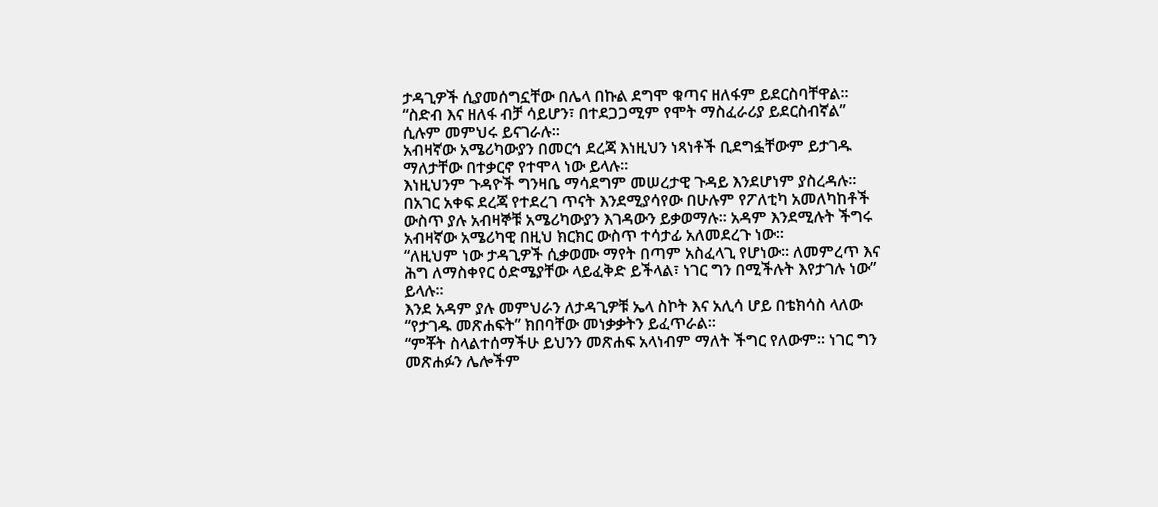ታዳጊዎች ሲያመሰግኗቸው በሌላ በኩል ደግሞ ቁጣና ዘለፋም ይደርስባቸዋል።
“ስድብ እና ዘለፋ ብቻ ሳይሆን፣ በተደጋጋሚም የሞት ማስፈራሪያ ይደርስብኛል” ሲሉም መምህሩ ይናገራሉ።
አብዛኛው አሜሪካውያን በመርኅ ደረጃ እነዚህን ነጻነቶች ቢደግፏቸውም ይታገዱ ማለታቸው በተቃርኖ የተሞላ ነው ይላሉ።
እነዚህንም ጉዳዮች ግንዛቤ ማሳደግም መሠረታዊ ጉዳይ እንደሆነም ያስረዳሉ።
በአገር አቀፍ ደረጃ የተደረገ ጥናት እንደሚያሳየው በሁሉም የፖለቲካ አመለካከቶች ውስጥ ያሉ አብዛኞቹ አሜሪካውያን እገዳውን ይቃወማሉ። አዳም እንደሚሉት ችግሩ አብዛኛው አሜሪካዊ በዚህ ክርክር ውስጥ ተሳታፊ አለመደረጉ ነው።
“ለዚህም ነው ታዳጊዎች ሲቃወሙ ማየት በጣም አስፈላጊ የሆነው። ለመምረጥ እና ሕግ ለማስቀየር ዕድሜያቸው ላይፈቅድ ይችላል፣ ነገር ግን በሚችሉት እየታገሉ ነው” ይላሉ።
እንደ አዳም ያሉ መምህራን ለታዳጊዎቹ ኤላ ስኮት እና አሊሳ ሆይ በቴክሳስ ላለው “የታገዱ መጽሐፍት” ክበባቸው መነቃቃትን ይፈጥራል።
“ምቾት ስላልተሰማችሁ ይህንን መጽሐፍ አላነብም ማለት ችግር የለውም። ነገር ግን መጽሐፉን ሌሎችም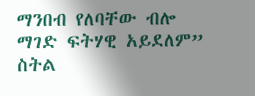ማንበብ የለባቸው ብሎ ማገድ ፍትሃዊ አይደለም” ስትል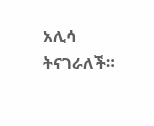አሊሳ ትናገራለች።